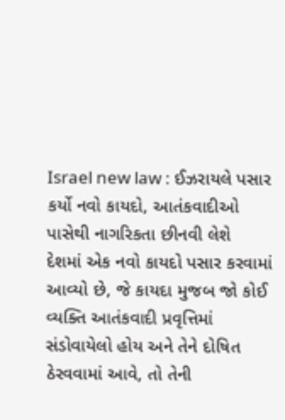Israel new law : ઈઝરાયલે પસાર કર્યો નવો કાયદો, આતંકવાદીઓ પાસેથી નાગરિકતા છીનવી લેશે
દેશમાં એક નવો કાયદો પસાર કરવામાં આવ્યો છે, જે કાયદા મુજબ જો કોઈ વ્યક્તિ આતંકવાદી પ્રવૃત્તિમાં સંડોવાયેલો હોય અને તેને દોષિત ઠેરવવામાં આવે, તો તેની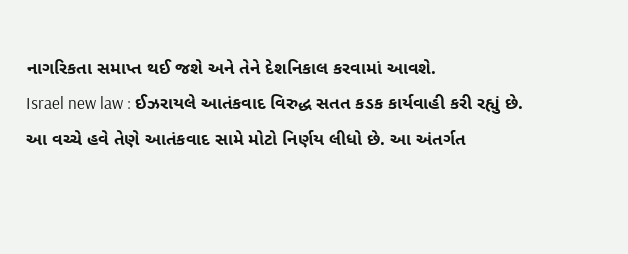નાગરિકતા સમાપ્ત થઈ જશે અને તેને દેશનિકાલ કરવામાં આવશે.
Israel new law : ઈઝરાયલે આતંકવાદ વિરુદ્ધ સતત કડક કાર્યવાહી કરી રહ્યું છે. આ વચ્ચે હવે તેણે આતંકવાદ સામે મોટો નિર્ણય લીધો છે. આ અંતર્ગત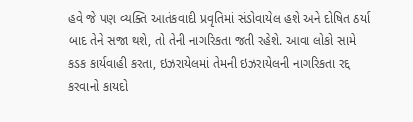હવે જે પણ વ્યક્તિ આતંકવાદી પ્રવૃતિમાં સંડોવાયેલ હશે અને દોષિત ઠર્યા બાદ તેને સજા થશે, તો તેની નાગરિકતા જતી રહેશે. આવા લોકો સામે કડક કાર્યવાહી કરતા, ઇઝરાયેલમાં તેમની ઇઝરાયેલની નાગરિકતા રદ્દ કરવાનો કાયદો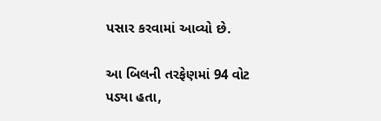પસાર કરવામાં આવ્યો છે.

આ બિલની તરફેણમાં 94 વોટ પડ્યા હતા,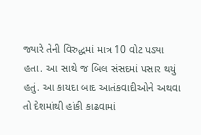જ્યારે તેની વિરુદ્ધમાં માત્ર 10 વોટ પડ્યા હતા. આ સાથે જ બિલ સંસદમાં પસાર થયું હતું. આ કાયદા બાદ આતંકવાદીઓને અથવા તો દેશમાંથી હાંકી કાઢવામાં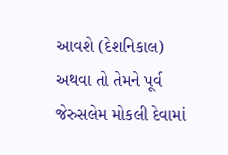આવશે (દેશનિકાલ) અથવા તો તેમને પૂર્વ જેરુસલેમ મોકલી દેવામાં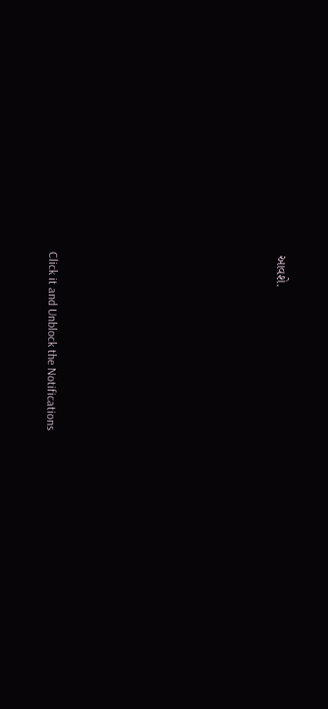આવશે.












Click it and Unblock the Notifications